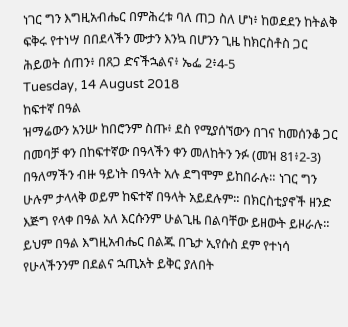ነገር ግን እግዚአብሔር በምሕረቱ ባለ ጠጋ ስለ ሆነ፥ ከወደደን ከትልቅ ፍቅሩ የተነሣ በበደላችን ሙታን እንኳ በሆንን ጊዜ ከክርስቶስ ጋር ሕይወት ሰጠን፥ በጸጋ ድናችኋልና፥ ኤፌ 2፥4-5
Tuesday, 14 August 2018
ከፍተኛ በዓል
ዝማሬውን አንሡ ከበሮንም ስጡ፥ ደስ የሚያሰኘውን በገና ከመሰንቆ ጋር በመባቻ ቀን በከፍተኛው በዓላችን ቀን መለከትን ንፉ (መዝ 81፥2-3)
በዓለማችን ብዙ ዓይነት በዓላት አሉ ደግሞም ይከበራሉ። ነገር ግን ሁሉም ታላላቅ ወይም ከፍተኛ በዓላት አይደሉም። በክርስቲያኖች ዘንድ እጅግ የላቀ በዓል አለ እርሱንም ሁልጊዜ በልባቸው ይዘውት ይዞራሉ። ይህም በዓል እግዚአብሔር በልጁ በጌታ ኢየሱስ ደም የተነሳ የሁላችንንም በደልና ኋጢአት ይቅር ያለበት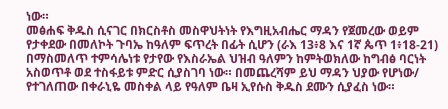ነው።
መፅሐፍ ቅዱስ ሲናገር በክርስቶስ መስዋህትነት የእግዚአብሔር ማዳን የጀመረው ወይም የታቀደው በመለኮት ጉባኤ ከዓለም ፍጥረት በፊት ሲሆን (ራእ 13፥8 እና 1ኛ ጴጥ 1፥18-21) በማስመለጥ ተምሳሌነቱ የታየው የእስራኤል ህዝብ ዓለምን ከምትወክለው ከግብፅ ባርነት አስወጥቶ ወደ ተስፋይቱ ምድር ሲያስገባ ነው። በመጨረሻም ይህ ማዳን ህያው የሆነው/ የተገለጠው በቀራኒዬ መስቀል ላይ የዓለም ቤዛ ኢየሱስ ቅዱስ ደሙን ሲያፈስ ነው።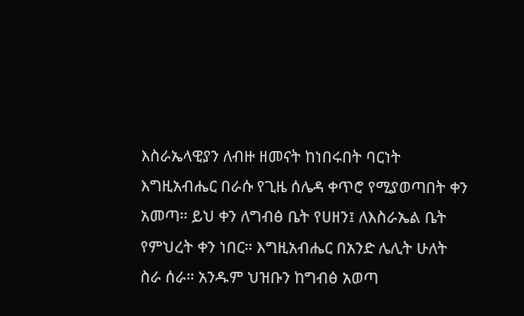እስራኤላዊያን ለብዙ ዘመናት ከነበሩበት ባርነት እግዚአብሔር በራሱ የጊዜ ሰሌዳ ቀጥሮ የሚያወጣበት ቀን አመጣ። ይህ ቀን ለግብፅ ቤት የሀዘን፤ ለእስራኤል ቤት የምህረት ቀን ነበር። እግዚአብሔር በአንድ ሌሊት ሁለት ስራ ሰራ። አንዱም ህዝቡን ከግብፅ አወጣ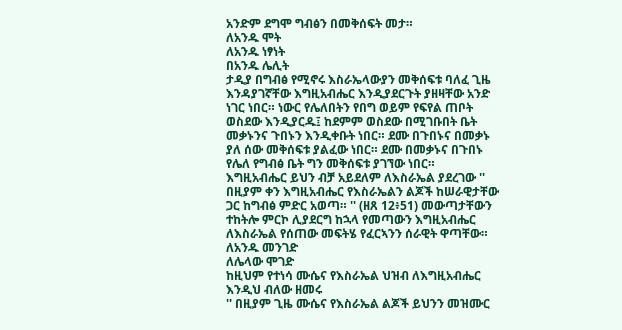አንድም ደግሞ ግብፅን በመቅሰፍት መታ።
ለአንዱ ሞት
ለአንዱ ነፃነት
በአንዱ ሌሊት
ታዲያ በግብፅ የሚኖሩ እስራኤላውያን መቅሰፍቱ ባለፈ ጊዜ እንዳያገኛቸው እግዚአብሔር እንዲያደርጉት ያዘዛቸው አንድ ነገር ነበር። ነውር የሌለበትን የበግ ወይም የፍየል ጠቦት ወስደው እንዲያርዱ፤ ከደምም ወስደው በሚገቡበት ቤት መቃኑንና ጉበኑን እንዲቀቡት ነበር። ደሙ በጉበኑና በመቃኑ ያለ ሰው መቅሰፍቱ ያልፈው ነበር። ደሙ በመቃኑና በጉበኑ የሌለ የግብፅ ቤት ግን መቅሰፍቱ ያገኘው ነበር።
እግዚአብሔር ይህን ብቻ አይደለም ለእስራኤል ያደረገው '' በዚያም ቀን እግዚአብሔር የእስራኤልን ልጆች ከሠራዊታቸው ጋር ከግብፅ ምድር አወጣ። '' (ዘጸ 12፥51) መውጣታቸውን ተከትሎ ምርኮ ሊያደርግ ከኋላ የመጣውን እግዚአብሔር ለእስራኤል የሰጠው መፍትሄ የፈርኣንን ሰራዊት ዋጣቸው።
ለአንዱ መንገድ
ለሌላው ሞገድ
ከዚህም የተነሳ ሙሴና የእስራኤል ህዝብ ለእግዚአብሔር እንዲህ ብለው ዘመሩ
'' በዚያም ጊዜ ሙሴና የእስራኤል ልጆች ይህንን መዝሙር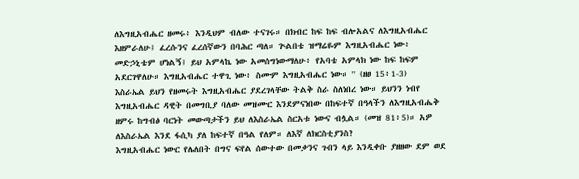ለእግዚአብሔር ዘመሩ፥ እንዲህም ብለው ተናገሩ። በክብር ከፍ ከፍ ብሎአልና ለእግዚአብሔር እዘምራለሁ፤ ፈረሱንና ፈረሰኛውን በባሕር ጣለ። ጕልበቴ ዝማሬዬም እግዚአብሔር ነው፥ መድኃኒቴም ሆነልኝ፤ ይህ አምላኬ ነው አመሰግነውማለሁ፥ የአባቴ አምላክ ነው ከፍ ከፍም አደርገዋለሁ። እግዚአብሔር ተዋጊ ነው፥ ስሙም እግዚአብሔር ነው። '' (ዘፀ 15፥1-3)
እስራኤል ይህን የዘመሩት እግዚአብሔር ያደረገላቸው ትልቅ ስራ ስለነበረ ነው። ይህንን ነብየ እግዚአብሔር ዳዊት በመግቢያ ባለው መዝሙር እንደምናነበው በከፍተኛ በዓላችን ለእግዚአብሔቅ ዘምሩ ከግብፅ ባርነት መውጣታችን ይህ ለእስራኤል ስርአቱ ነውና ብሏል። (መዝ 81፥5)። አዎ ለእስራኤል እንደ ፋሲካ ያለ ከፍተኛ በዓል የለም። ለእኛ ለክርስቲያንስ?
እግዚአብሔር ነውር የሌለበት በግና ፍየል ሰውተው በመቃንና ጉበን ላይ እንዲቀቡ ያዘዘው ደም ወደ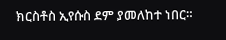ክርስቶስ ኢየሱስ ደም ያመለከተ ነበር።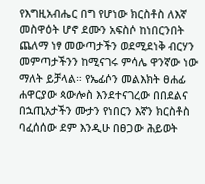የእግዚአብሔር በግ የሆነው ክርስቶስ ለእኛ መስዋዕት ሆኖ ደሙን አፍስሶ ከነበርንበት ጨለማ ነፃ መውጣታችን ወደሚደነቅ ብርሃን መምጣታችንን ከሚናገሩ ምሳሌ ዋንኛው ነው ማለት ይቻላል። የኤፊሶን መልእክት ፀሐፊ ሐዋርያው ጳውሎስ እንደተናገረው በበደልና በኋጢአታችን ሙታን የነበርን እኛን ክርስቶስ ባፈሰሰው ደም እንዲሁ በፀጋው ሕይወት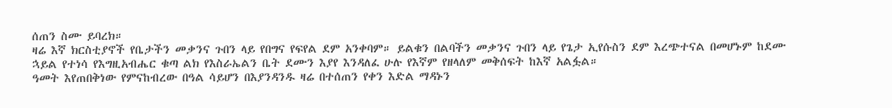ሰጠን ስሙ ይባረክ።
ዛሬ እኛ ክርስቲያኖች የቤታችን መቃንና ጉበን ላይ የበግና የፍየል ደም አንቀባም። ይልቁን በልባችን መቃንና ጉበን ላይ የጌታ ኢየሱስን ደም እረጭተናል በመሆኑም ከደሙ ኋይል የተነሳ የእግዚአብሔር ቁጣ ልክ የእስራኤልን ቤት ደሙን እያየ እንዳለፈ ሁሉ የእኛም የዘላለም መቅሰፍት ከእኛ አልፏል።
ዓመት እየጠበቅነው የምናከብረው በዓል ሳይሆን በእያንዳንዱ ዛሬ በተሰጠን የቀን እድል ማዳኑን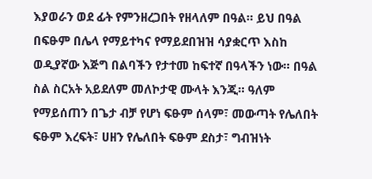እያወራን ወደ ፊት የምንዘረጋበት የዘላለም በዓል። ይህ በዓል በፍፁም በሌላ የማይተካና የማይደበዝዝ ሳያቋርጥ እስከ ወዲያኛው እጅግ በልባችን የታተመ ከፍተኛ በዓላችን ነው። በዓል ስል ስርአት አይደለም መለኮታዊ ሙላት እንጂ። ዓለም የማይሰጠን በጌታ ብቻ የሆነ ፍፁም ሰላም፣ መውጣት የሌለበት ፍፁም እረፍት፣ ሀዘን የሌለበት ፍፁም ደስታ፣ ግብዝነት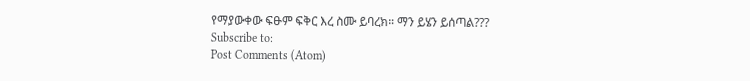የማያውቀው ፍፁም ፍቅር እረ ስሙ ይባረክ። ማን ይሄን ይሰጣል???
Subscribe to:
Post Comments (Atom)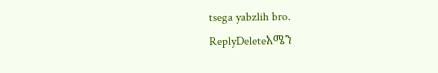tsega yabzlih bro.
ReplyDeleteአሜን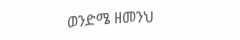ወንድሜ ዘመንህ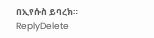በኢየሱስ ይባረክ።
ReplyDelete